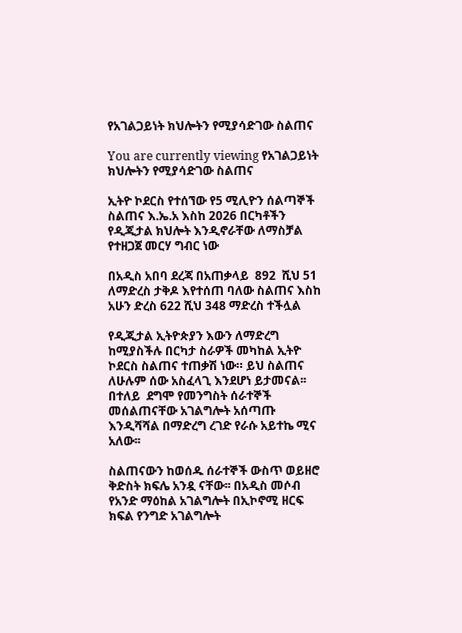የአገልጋይነት ክህሎትን የሚያሳድገው ስልጠና

You are currently viewing የአገልጋይነት ክህሎትን የሚያሳድገው ስልጠና

ኢትዮ ኮደርስ የተሰኘው የ5 ሚሊዮን ሰልጣኞች ስልጠና እ.ኤ.አ እስከ 2026 በርካቶችን የዲጂታል ክህሎት እንዲኖራቸው ለማስቻል የተዘጋጀ መርሃ ግብር ነው

በአዲስ አበባ ደረጃ በአጠቃላይ  892  ሺህ 51 ለማድረስ ታቅዶ እየተሰጠ ባለው ስልጠና እስከ አሁን ድረስ 622 ሺህ 348 ማድረስ ተችሏል

የዲጂታል ኢትዮጵያን እውን ለማድረግ ከሚያስችሉ በርካታ ስራዎች መካከል ኢትዮ ኮደርስ ስልጠና ተጠቃሽ ነው። ይህ ስልጠና ለሁሉም ሰው አስፈላጊ እንደሆነ ይታመናል፡፡ በተለይ  ደግሞ የመንግስት ሰራተኞች መሰልጠናቸው አገልግሎት አሰጣጡ እንዲሻሻል በማድረግ ረገድ የራሱ አይተኬ ሚና አለው፡፡

ስልጠናውን ከወሰዱ ሰራተኞች ውስጥ ወይዘሮ ቅድስት ክፍሌ አንዷ ናቸው፡፡ በአዲስ መሶብ የአንድ ማዕከል አገልግሎት በኢኮኖሚ ዘርፍ ክፍል የንግድ አገልግሎት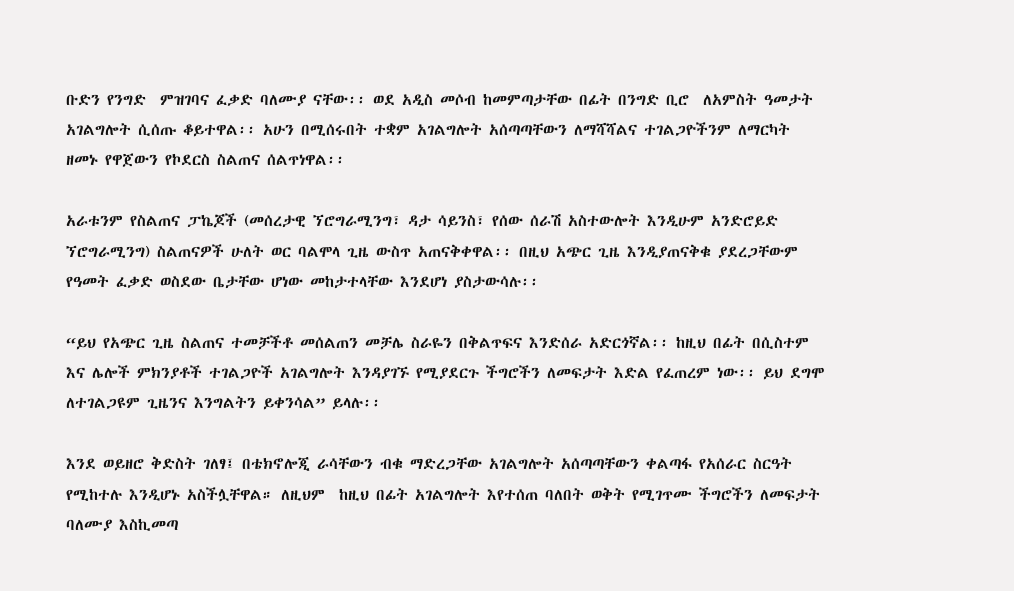ቡድን የንግድ  ምዝገባና ፈቃድ ባለሙያ ናቸው፡፡ ወደ አዲስ መሶብ ከመምጣታቸው በፊት በንግድ ቢሮ  ለአምስት ዓመታት አገልግሎት ሲሰጡ ቆይተዋል፡፡ አሁን በሚሰሩበት ተቋም አገልግሎት አሰጣጣቸውን ለማሻሻልና ተገልጋዮችንም ለማርካት ዘመኑ የዋጀውን የኮደርስ ስልጠና ሰልጥነዋል፡፡

አራቱንም የስልጠና ፓኬጆች (መሰረታዊ ኘሮግራሚንግ፣ ዳታ ሳይንስ፣ የሰው ሰራሽ አስተውሎት እንዲሁም አንድሮይድ ኘሮግራሚንግ) ስልጠናዎች ሁለት ወር ባልሞላ ጊዜ ውስጥ አጠናቅቀዋል፡፡ በዚህ አጭር ጊዜ እንዲያጠናቅቁ ያደረጋቸውም የዓመት ፈቃድ ወስደው ቤታቸው ሆነው መከታተላቸው እንደሆነ ያስታውሳሉ፡፡

“ይህ የአጭር ጊዜ ስልጠና ተመቻችቶ መሰልጠን መቻሌ ስራዬን በቅልጥፍና እንድሰራ አድርጎኛል፡፡ ከዚህ በፊት በሲስተም እና ሌሎች ምክንያቶች ተገልጋዮች አገልግሎት እንዳያገኙ የሚያደርጉ ችግሮችን ለመፍታት እድል የፈጠረም ነው፡፡ ይህ ደግሞ ለተገልጋዩም ጊዜንና እንግልትን ይቀንሳል” ይላሉ፡፡

እንደ ወይዘሮ ቅድስት ገለፃ፤ በቴክኖሎጂ ራሳቸውን ብቁ ማድረጋቸው አገልግሎት አሰጣጣቸውን ቀልጣፋ የአሰራር ስርዓት የሚከተሉ እንዲሆኑ አስችሏቸዋል። ለዚህም  ከዚህ በፊት አገልግሎት እየተሰጠ ባለበት ወቅት የሚገጥሙ ችግሮችን ለመፍታት ባለሙያ እስኪመጣ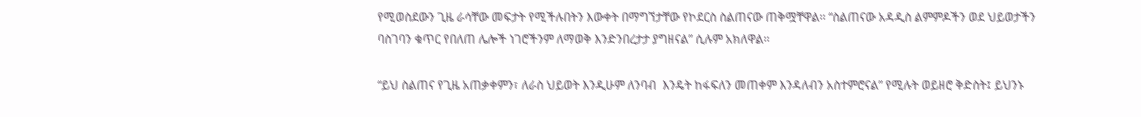የሚወስደውን ጊዜ ራሳቸው መፍታት የሚችሉበትን እውቀት በማግኘታቸው የኮደርስ ስልጠናው ጠቅሟቸዋል፡፡ “ስልጠናው አዳዲስ ልምምዶችን ወደ ህይወታችን ባስገባን ቁጥር የበለጠ ሌሎች ነገሮችንም ለማወቅ እንድንበረታታ ያግዘናል” ሲሉም አክለዋል፡፡

“ይህ ስልጠና የጊዜ አጠቃቀምን፣ ለራስ ህይወት እንዲሁም ለንባብ  እንዴት ከፋፍለን መጠቀም እንዳለብን አስተምሮናል” የሚሉት ወይዘሮ ቅድስት፤ ይህንኑ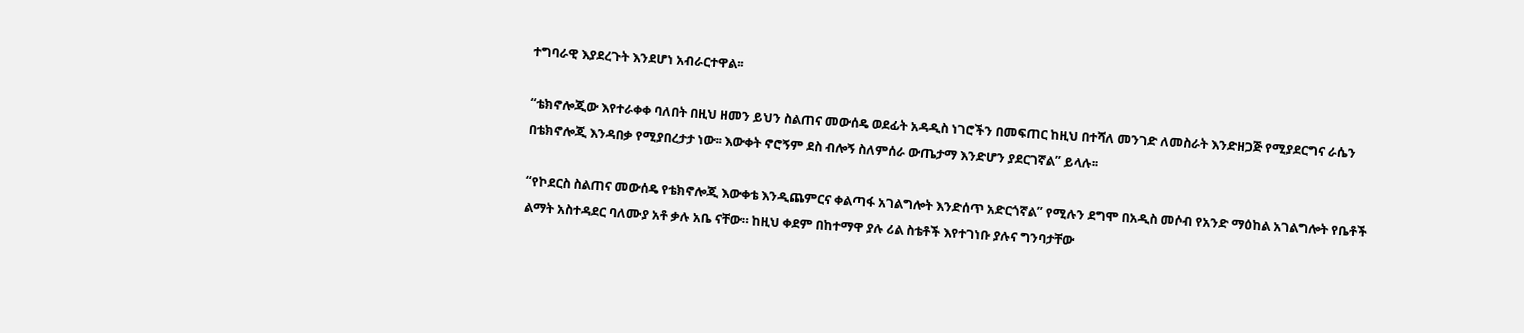ተግባራዊ እያደረጉት እንደሆነ አብራርተዋል፡፡

“ቴክኖሎጂው እየተራቀቀ ባለበት በዚህ ዘመን ይህን ስልጠና መውሰዴ ወደፊት አዳዲስ ነገሮችን በመፍጠር ከዚህ በተሻለ መንገድ ለመስራት እንድዘጋጅ የሚያደርግና ራሴን በቴክኖሎጂ እንዳበቃ የሚያበረታታ ነው፡፡ እውቀት ኖሮኝም ደስ ብሎኝ ስለምሰራ ውጤታማ እንድሆን ያደርገኛል” ይላሉ፡፡

“የኮደርስ ስልጠና መውሰዴ የቴክኖሎጂ እውቀቴ እንዲጨምርና ቀልጣፋ አገልግሎት እንድሰጥ አድርጎኛል” የሚሉን ደግሞ በአዲስ መሶብ የአንድ ማዕከል አገልግሎት የቤቶች ልማት አስተዳደር ባለሙያ አቶ ቃሉ አቤ ናቸው። ከዚህ ቀደም በከተማዋ ያሉ ሪል ስቴቶች እየተገነቡ ያሉና ግንባታቸው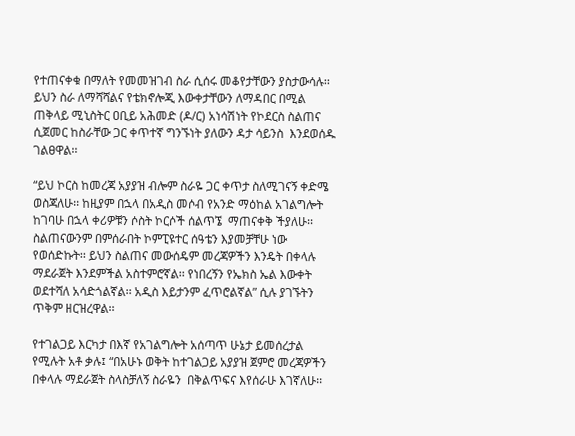የተጠናቀቁ በማለት የመመዝገብ ስራ ሲሰሩ መቆየታቸውን ያስታውሳሉ፡፡ ይህን ስራ ለማሻሻልና የቴክኖሎጂ እውቀታቸውን ለማዳበር በሚል  ጠቅላይ ሚኒስትር ዐቢይ አሕመድ (ዶ/ር) አነሳሽነት የኮደርስ ስልጠና ሲጀመር ከስራቸው ጋር ቀጥተኛ ግንኙነት ያለውን ዳታ ሳይንስ  እንደወሰዱ ገልፀዋል፡፡

“ይህ ኮርስ ከመረጃ አያያዝ ብሎም ስራዬ ጋር ቀጥታ ስለሚገናኝ ቀድሜ ወስጃለሁ፡፡ ከዚያም በኋላ በአዲስ መሶብ የአንድ ማዕከል አገልግሎት ከገባሁ በኋላ ቀሪዎቹን ሶስት ኮርሶች ሰልጥኜ  ማጠናቀቅ ችያለሁ፡፡ ስልጠናውንም በምሰራበት ኮምፒዩተር ሰዓቴን እያመቻቸሁ ነው የወሰድኩት፡፡ ይህን ስልጠና መውሰዴም መረጃዎችን እንዴት በቀላሉ ማደራጀት እንደምችል አስተምሮኛል፡፡ የነበረኝን የኤክስ ኤል እውቀት ወደተሻለ አሳድጎልኛል፡፡ አዲስ እይታንም ፈጥሮልኛል” ሲሉ ያገኙትን ጥቅም ዘርዝረዋል፡፡

የተገልጋይ እርካታ በእኛ የአገልግሎት አሰጣጥ ሁኔታ ይመሰረታል የሚሉት አቶ ቃሉ፤ “በአሁኑ ወቅት ከተገልጋይ አያያዝ ጀምሮ መረጃዎችን በቀላሉ ማደራጀት ስላስቻለኝ ስራዬን  በቅልጥፍና እየሰራሁ እገኛለሁ፡፡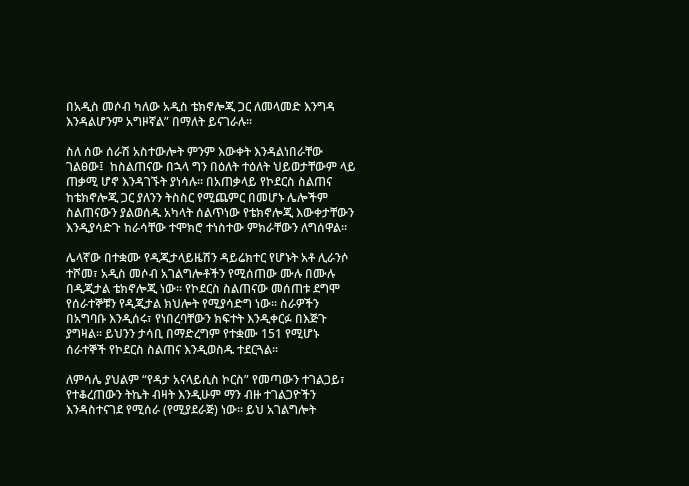በአዲስ መሶብ ካለው አዲስ ቴክኖሎጂ ጋር ለመላመድ እንግዳ እንዳልሆንም አግዞኛል” በማለት ይናገራሉ፡፡

ስለ ሰው ሰራሽ አስተውሎት ምንም እውቀት እንዳልነበራቸው ገልፀው፤  ከስልጠናው በኋላ ግን በዕለት ተዕለት ህይወታቸውም ላይ ጠቃሚ ሆኖ እንዳገኙት ያነሳሉ፡፡ በአጠቃላይ የኮደርስ ስልጠና ከቴክኖሎጂ ጋር ያለንን ትስስር የሚጨምር በመሆኑ ሌሎችም ስልጠናውን ያልወሰዱ አካላት ሰልጥነው የቴክኖሎጂ እውቀታቸውን እንዲያሳድጉ ከራሳቸው ተሞክሮ ተነስተው ምክራቸውን ለግሰዋል፡፡

ሌላኛው በተቋሙ የዲጂታላይዜሽን ዳይሬክተር የሆኑት አቶ ሊራንሶ ተሾመ፣ አዲስ መሶብ አገልግሎቶችን የሚሰጠው ሙሉ በሙሉ በዲጂታል ቴክኖሎጂ ነው፡፡ የኮደርስ ስልጠናው መሰጠቱ ደግሞ የሰራተኞቹን የዲጂታል ክህሎት የሚያሳድግ ነው፡፡ ስራዎችን በአግባቡ እንዲሰሩ፣ የነበረባቸውን ክፍተት እንዲቀርፉ በእጅጉ ያግዛል፡፡ ይህንን ታሳቢ በማድረግም የተቋሙ 151 የሚሆኑ ሰራተኞች የኮደርስ ስልጠና እንዲወስዱ ተደርጓል፡፡

ለምሳሌ ያህልም “የዳታ አናላይሲስ ኮርስ” የመጣውን ተገልጋይ፣ የተቆረጠውን ትኬት ብዛት እንዲሁም ማን ብዙ ተገልጋዮችን እንዳስተናገደ የሚሰራ (የሚያደራጅ) ነው፡፡ ይህ አገልግሎት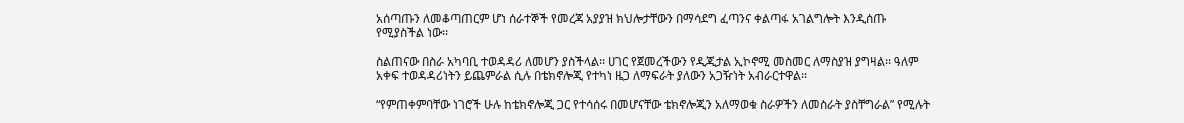አሰጣጡን ለመቆጣጠርም ሆነ ሰራተኞች የመረጃ አያያዝ ክህሎታቸውን በማሳደግ ፈጣንና ቀልጣፋ አገልግሎት እንዲሰጡ የሚያስችል ነው፡፡

ስልጠናው በስራ አካባቢ ተወዳዳሪ ለመሆን ያስችላል፡፡ ሀገር የጀመረችውን የዲጂታል ኢኮኖሚ መስመር ለማስያዝ ያግዛል፡፡ ዓለም አቀፍ ተወዳዳሪነትን ይጨምራል ሲሉ በቴክኖሎጂ የተካነ ዜጋ ለማፍራት ያለውን አጋዥነት አብራርተዋል፡፡

“የምጠቀምባቸው ነገሮች ሁሉ ከቴክኖሎጂ ጋር የተሳሰሩ በመሆናቸው ቴክኖሎጂን አለማወቁ ስራዎችን ለመስራት ያስቸግራል” የሚሉት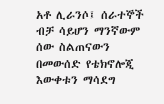አቶ ሊራንሶ፤ ሰራተኞች ብቻ ሳይሆን ማንኛውም ሰው ስልጠናውን በመውሰድ የቴክኖሎጂ እውቀቱን ማሳደግ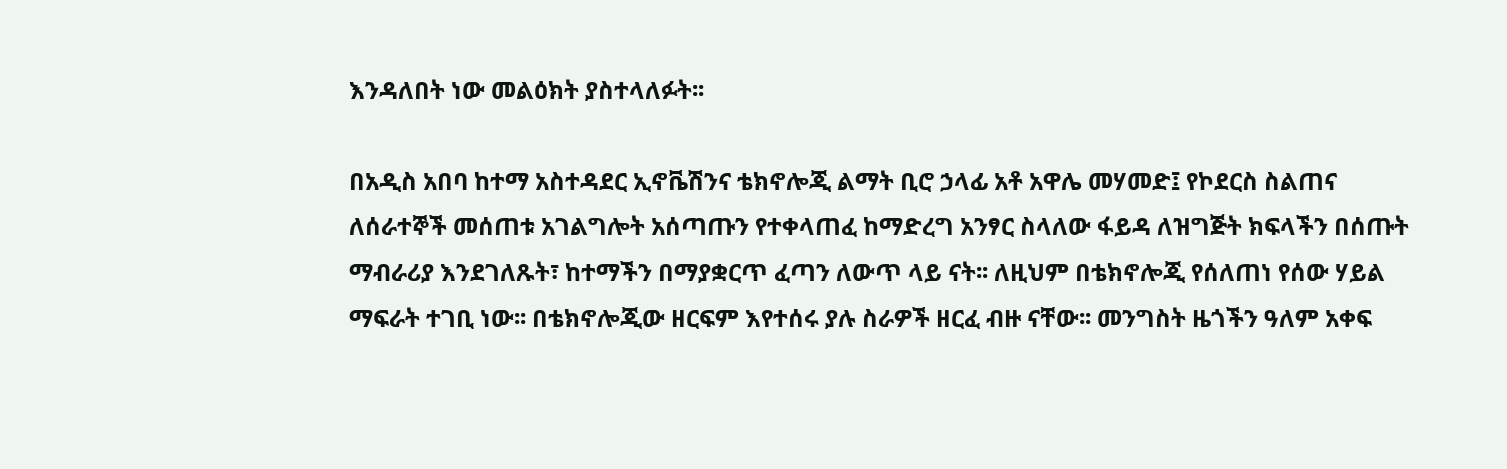እንዳለበት ነው መልዕክት ያስተላለፉት፡፡

በአዲስ አበባ ከተማ አስተዳደር ኢኖቬሽንና ቴክኖሎጂ ልማት ቢሮ ኃላፊ አቶ አዋሌ መሃመድ፤ የኮደርስ ስልጠና ለሰራተኞች መሰጠቱ አገልግሎት አሰጣጡን የተቀላጠፈ ከማድረግ አንፃር ስላለው ፋይዳ ለዝግጅት ክፍላችን በሰጡት ማብራሪያ እንደገለጹት፣ ከተማችን በማያቋርጥ ፈጣን ለውጥ ላይ ናት፡፡ ለዚህም በቴክኖሎጂ የሰለጠነ የሰው ሃይል ማፍራት ተገቢ ነው፡፡ በቴክኖሎጂው ዘርፍም እየተሰሩ ያሉ ስራዎች ዘርፈ ብዙ ናቸው፡፡ መንግስት ዜጎችን ዓለም አቀፍ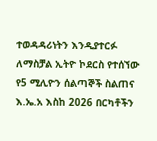ተወዳዳሪነትን እንዲያተርፉ ለማስቻል ኢትዮ ኮደርስ የተሰኘው የ5 ሚሊዮን ሰልጣኞች ስልጠና እ.ኤ.አ እስከ 2026 በርካቶችን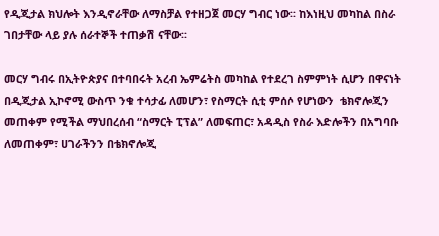የዲጂታል ክህሎት እንዲኖራቸው ለማስቻል የተዘጋጀ መርሃ ግብር ነው፡፡ ከእነዚህ መካከል በስራ ገበታቸው ላይ ያሉ ሰራተኞች ተጠቃሽ ናቸው፡፡

መርሃ ግብሩ በኢትዮጵያና በተባበሩት አረብ ኤምሬትስ መካከል የተደረገ ስምምነት ሲሆን በዋናነት በዲጂታል ኢኮኖሚ ውስጥ ንቁ ተሳታፊ ለመሆን፣ የስማርት ሲቲ ምሰሶ የሆነውን  ቴክኖሎጂን መጠቀም የሚችል ማህበረሰብ “ስማርት ፒፕል” ለመፍጠር፣ አዳዲስ የስራ እድሎችን በአግባቡ ለመጠቀም፣ ሀገራችንን በቴክኖሎጂ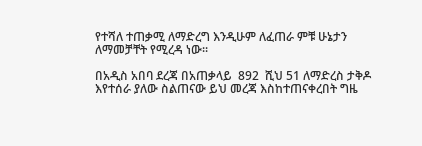የተሻለ ተጠቃሚ ለማድረግ እንዲሁም ለፈጠራ ምቹ ሁኔታን ለማመቻቸት የሚረዳ ነው፡፡

በአዲስ አበባ ደረጃ በአጠቃላይ  892  ሺህ 51 ለማድረስ ታቅዶ እየተሰራ ያለው ስልጠናው ይህ መረጃ እስከተጠናቀረበት ግዜ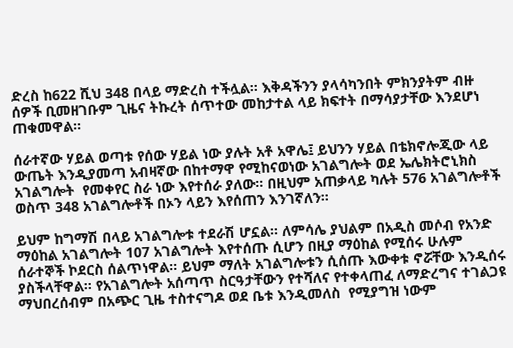ድረስ ከ622 ሺህ 348 በላይ ማድረስ ተችሏል፡፡ እቅዳችንን ያላሳካንበት ምክንያትም ብዙ ሰዎች ቢመዘገቡም ጊዜና ትኩረት ሰጥተው መከታተል ላይ ክፍተት በማሳያታቸው እንደሆነ ጠቁመዋል፡፡

ሰራተኛው ሃይል ወጣቱ የሰው ሃይል ነው ያሉት አቶ አዋሌ፤ ይህንን ሃይል በቴክኖሎጂው ላይ ውጤት እንዲያመጣ አብዛኛው በከተማዋ የሚከናወነው አገልግሎት ወደ ኤሌክትሮኒክስ አገልግሎት  የመቀየር ስራ ነው እየተሰራ ያለው፡፡ በዚህም አጠቃላይ ካሉት 576 አገልግሎቶች ወስጥ 348 አገልግሎቶች በኦን ላይን እየሰጠን እንገኛለን፡፡

ይህም ከግማሽ በላይ አገልግሎቱ ተደራሽ ሆኗል፡፡ ለምሳሌ ያህልም በአዲስ መሶብ የአንድ ማዕከል አገልግሎት 107 አገልግሎት እየተሰጡ ሲሆን በዚያ ማዕከል የሚሰሩ ሁሉም ሰራተኞች ኮደርስ ሰልጥነዋል፡፡ ይህም ማለት አገልግሎቱን ሲሰጡ እውቀቱ ኖሯቸው እንዲሰሩ ያስችላቸዋል፡፡ የአገልግሎት አሰጣጥ ስርዓታቸውን የተሻለና የተቀላጠፈ ለማድረግና ተገልጋዩ ማህበረሰብም በአጭር ጊዜ ተስተናግዶ ወደ ቤቱ እንዲመለስ  የሚያግዝ ነውም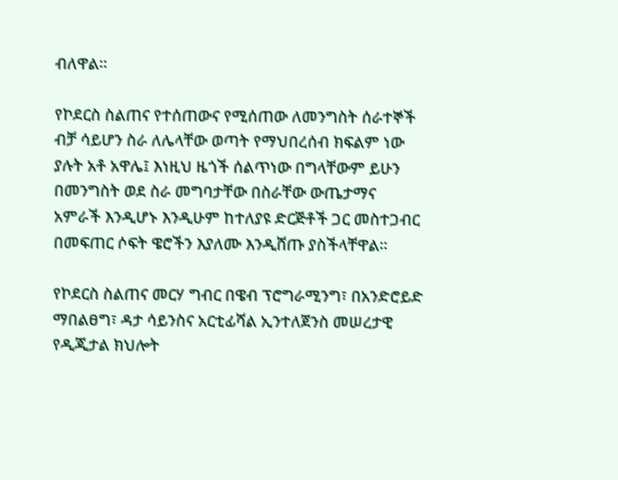ብለዋል፡፡

የኮደርስ ስልጠና የተሰጠውና የሚሰጠው ለመንግስት ሰራተኞች ብቻ ሳይሆን ስራ ለሌላቸው ወጣት የማህበረሰብ ክፍልም ነው ያሉት አቶ አዋሌ፤ እነዚህ ዜጎች ሰልጥነው በግላቸውም ይሁን በመንግስት ወደ ስራ መግባታቸው በስራቸው ውጤታማና አምራች እንዲሆኑ እንዲሁም ከተለያዩ ድርጅቶች ጋር መስተጋብር በመፍጠር ሶፍት ዌሮችን እያለሙ እንዲሸጡ ያስችላቸዋል፡፡

የኮደርስ ስልጠና መርሃ ግብር በዌብ ፕሮግራሚንግ፣ በአንድሮይድ ማበልፀግ፣ ዳታ ሳይንስና አርቲፊሻል ኢንተለጀንስ መሠረታዊ የዲጂታል ክህሎት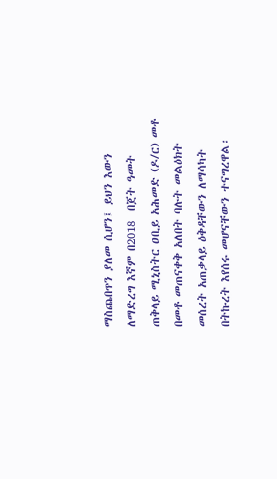ማስጨበጥን ያለመ ሲሆን፤ ይህን እውን ለማድረግ እኛም በ2018  በጀት ዓመት  ጠቅላይ ሚኒስትር ዐቢይ አሕመድ (ዶ/ር) መቶ በመቶ መጠናቀቅ አለበት ባሉት መልዕክት መሰረት አጠቃላይ ዕቅዳቸውን ለማሳካት በትኩረት እየሰሩ መሆናቸውን ተናግረዋል፡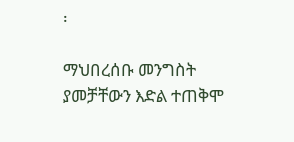፡

ማህበረሰቡ መንግስት ያመቻቸውን እድል ተጠቅሞ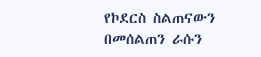የኮደርስ ስልጠናውን በመሰልጠን ራሱን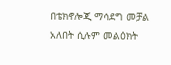በቴክኖሎጂ ማሳደግ መቻል አለበት ሲሉም መልዕክት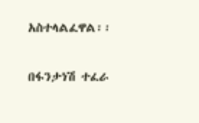አስተላልፈዋል፡፡

በፋንታነሽ ተፈራ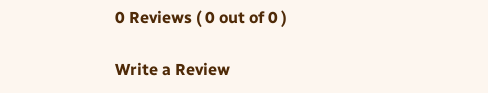0 Reviews ( 0 out of 0 )

Write a Review